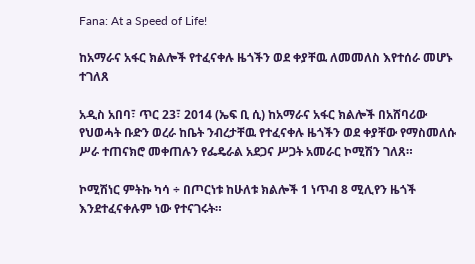Fana: At a Speed of Life!

ከአማራና አፋር ክልሎች የተፈናቀሉ ዜጎችን ወደ ቀያቸዉ ለመመለስ እየተሰራ መሆኑ ተገለጸ

አዲስ አበባ፣ ጥር 23፣ 2014 (ኤፍ ቢ ሲ) ከአማራና አፋር ክልሎች በአሸባሪው የህወሓት ቡድን ወረራ ከቤት ንብረታቸዉ የተፈናቀሉ ዜጎችን ወደ ቀያቸው የማስመለሱ ሥራ ተጠናክሮ መቀጠሉን የፌዴራል አደጋና ሥጋት አመራር ኮሚሽን ገለጸ።

ኮሚሽነር ምትኩ ካሳ ÷ በጦርነቱ ከሁለቱ ክልሎች 1 ነጥብ 8 ሚሊየን ዜጎች እንደተፈናቀሉም ነው የተናገሩት።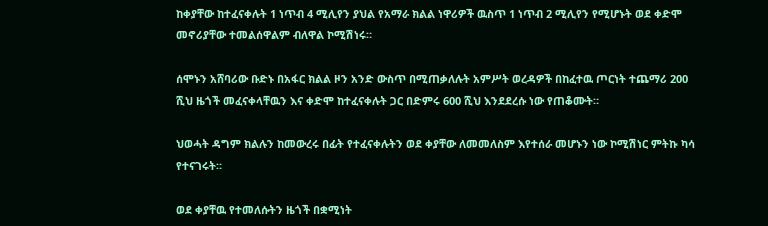ከቀያቸው ከተፈናቀሉት 1 ነጥብ 4 ሚሊየን ያህል የአማራ ክልል ነዋሪዎች ዉስጥ 1 ነጥብ 2 ሚሊየን የሚሆኑት ወደ ቀድሞ መኖሪያቸው ተመልሰዋልም ብለዋል ኮሚሽነሩ።

ሰሞኑን አሸባሪው ቡድኑ በአፋር ክልል ዞን አንድ ውስጥ በሚጠቃለሉት አምሥት ወረዳዎች በከፈተዉ ጦርነት ተጨማሪ 200 ሺህ ዜጎች መፈናቀላቸዉን እና ቀድሞ ከተፈናቀሉት ጋር በድምሩ 600 ሺህ እንደደረሱ ነው የጠቆሙት።

ህወሓት ዳግም ክልሉን ከመውረሩ በፊት የተፈናቀሉትን ወደ ቀያቸው ለመመለስም እየተሰራ መሆኑን ነው ኮሚሽነር ምትኩ ካሳ የተናገሩት።

ወደ ቀያቸዉ የተመለሱትን ዜጎች በቋሚነት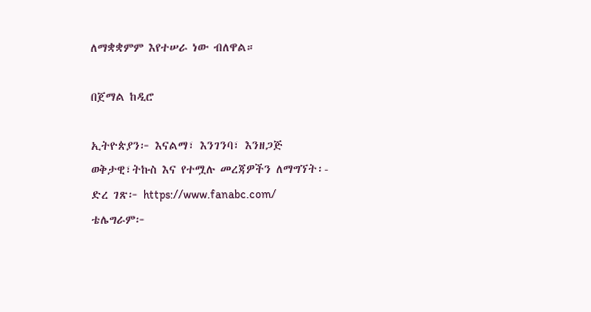ለማቋቋምም እየተሠራ ነው ብለዋል።

በጀማል ከዲሮ

ኢትዮጵያን፦ እናልማ፣ እንገንባ፣ እንዘጋጅ
ወቅታዊ፣ትኩስ እና የተሟሉ መረጃዎችን ለማግኘት፡-
ድረ ገጽ፦ https://www.fanabc.com/
ቴሌግራም፦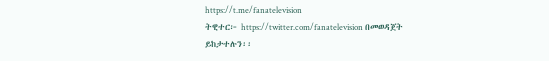https://t.me/fanatelevision
ትዊተር፦ https://twitter.com/fanatelevision በመወዳጀት ይከታተሉን፡፡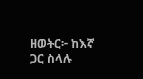ዘወትር፦ ከእኛ ጋር ስላሉ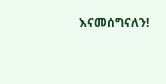እናመሰግናለን!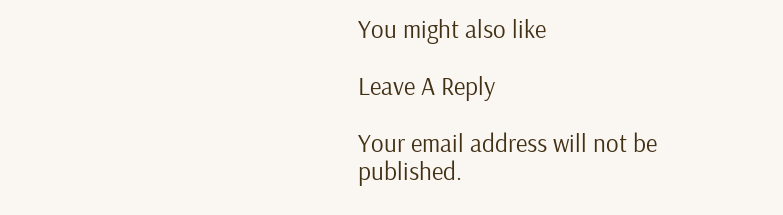You might also like

Leave A Reply

Your email address will not be published.